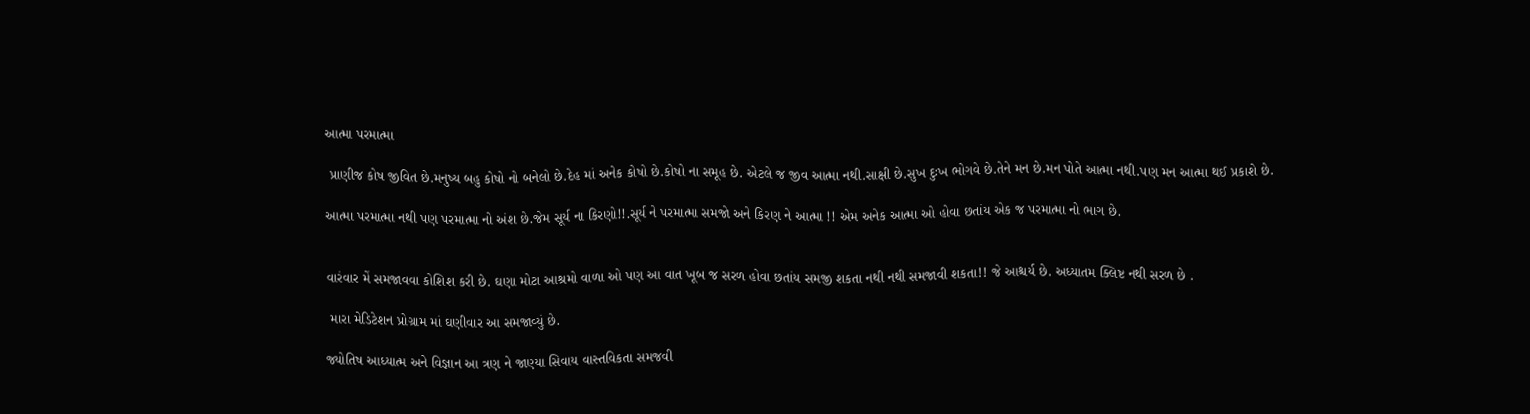આત્મા પરમાત્મા

 પ્રાણીજ કોષ જીવિત છે.મનુષ્ય બહુ કોષો નો બનેલો છે.દેહ માં અનેક કોષો છે.કોષો ના સમૂહ છે. એટલે જ જીવ આત્મા નથી.સાક્ષી છે.સુખ દુઃખ ભોગવે છે.તેને મન છે.મન પોતે આત્મા નથી.પણ મન આત્મા થઈ પ્રકાશે છે.

આત્મા પરમાત્મા નથી પણ પરમાત્મા નો અંશ છે.જેમ સૂર્ય ના કિરણો!!.સૂર્ય ને પરમાત્મા સમજો અને કિરણ ને આત્મા !! એમ અનેક આત્મા ઓ હોવા છતાંય એક જ પરમાત્મા નો ભાગ છે.


વારંવાર મેં સમજાવવા કોશિશ કરી છે. ઘણા મોટા આશ્રમો વાળા ઓ પણ આ વાત ખૂબ જ સરળ હોવા છતાંય સમજી શકતા નથી નથી સમજાવી શકતા!! જે આશ્ચર્ય છે. અધ્યાતમ ક્લિષ્ટ નથી સરળ છે .

 મારા મેડિટેશન પ્રોગ્રામ માં ઘણીવાર આ સમજાવ્યું છે.

જ્યોતિષ આધ્યાત્મ અને વિજ્ઞાન આ ત્રણ ને જાણ્યા સિવાય વાસ્તવિકતા સમજવી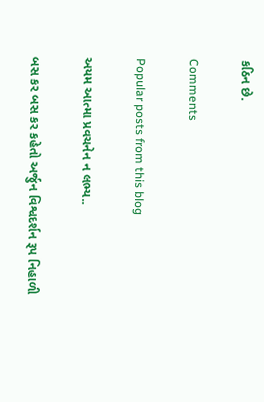કઠિન છે.

Comments

Popular posts from this blog

અયમ આત્મા પ્રવચનેન ન લભ્ય..

બસ કર બસ કર કહેતો અર્જુન વિશ્વદર્શન રૂપ નિહાળી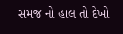સમજ નો હાલ તો દેખો